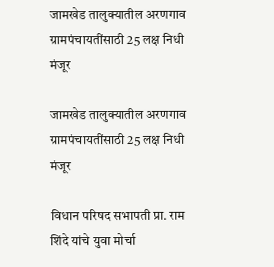जामखेड तालुक्यातील अरणगाव ग्रामपंचायतींसाठी 25 लक्ष निधी मंजूर

जामखेड तालुक्यातील अरणगाव ग्रामपंचायतींसाठी 25 लक्ष निधी मंजूर

विधान परिषद सभापती प्रा. राम शिंदे यांचे युवा मोर्चा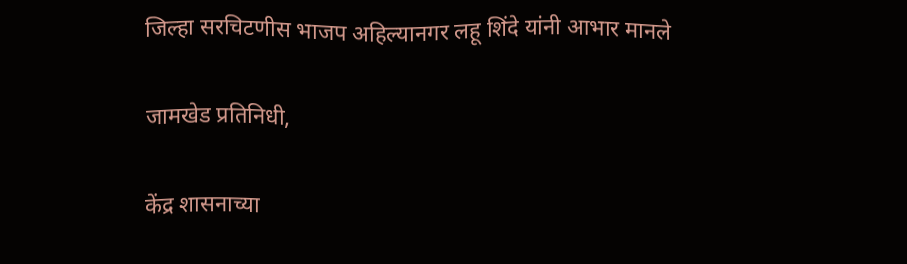जिल्हा सरचिटणीस भाजप अहिल्यानगर लहू शिंदे यांनी आभार मानले

जामखेड प्रतिनिधी,

केंद्र शासनाच्या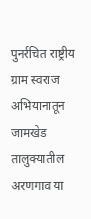पुनर्रचित राष्ट्रीय ग्राम स्वराज अभियानातून जामखेड तालुक्यातील अरणगाव या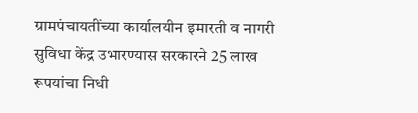ग्रामपंचायतींच्या कार्यालयीन इमारती व नागरी सुविधा केंद्र उभारण्यास सरकारने 25 लाख रूपयांचा निधी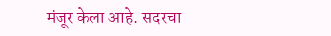मंजूर केला आहे. सदरचा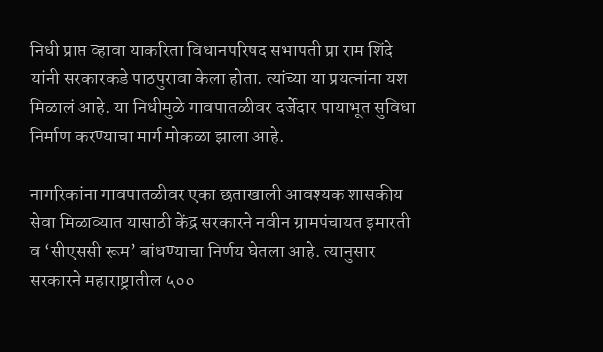निधी प्राप्त व्हावा याकरिता विधानपरिषद सभापती प्रा राम शिंदे यांनी सरकारकडे पाठपुरावा केला होता. त्यांच्या या प्रयत्नांना यश मिळालं आहे. या निधीमुळे गावपातळीवर दर्जेदार पायाभूत सुविधा निर्माण करण्याचा मार्ग मोकळा झाला आहे.

नागरिकांना गावपातळीवर एका छताखाली आवश्यक शासकीय सेवा मिळाव्यात यासाठी केंद्र सरकारने नवीन ग्रामपंचायत इमारती व ‘सीएससी रूम’ बांधण्याचा निर्णय घेतला आहे. त्यानुसार सरकारने महाराष्ट्रातील ५००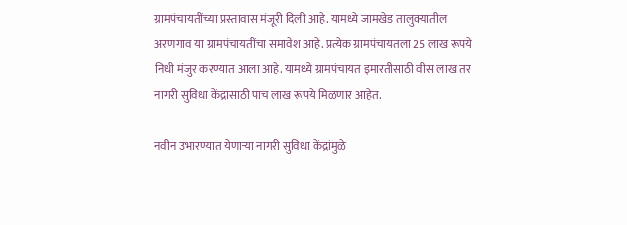ग्रामपंचायतींच्या प्रस्तावास मंजूरी दिली आहे. यामध्ये जामखेड तालुक्यातील अरणगाव या ग्रामपंचायतींचा समावेश आहे. प्रत्येक ग्रामपंचायतला 25 लाख रूपये निधी मंजुर करण्यात आला आहे. यामध्ये ग्रामपंचायत इमारतीसाठी वीस लाख तर नागरी सुविधा केंद्रासाठी पाच लाख रूपये मिळणार आहेत.

नवीन उभारण्यात येणाऱ्या नागरी सुविधा केंद्रांमुळे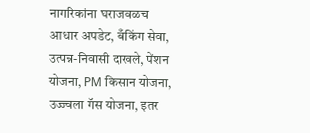नागरिकांना घराजवळच आधार अपडेट, बँकिंग सेवा, उत्पन्न-निवासी दाखले, पेंशन योजना, PM किसान योजना, उज्ज्वला गॅस योजना, इतर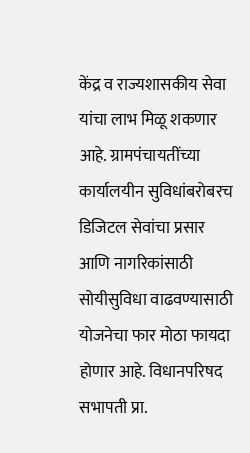केंद्र व राज्यशासकीय सेवा यांचा लाभ मिळू शकणार आहे. ग्रामपंचायतींच्या कार्यालयीन सुविधांबरोबरच डिजिटल सेवांचा प्रसार आणि नागरिकांसाठी सोयीसुविधा वाढवण्यासाठी योजनेचा फार मोठा फायदा होणार आहे. विधानपरिषद सभापती प्रा.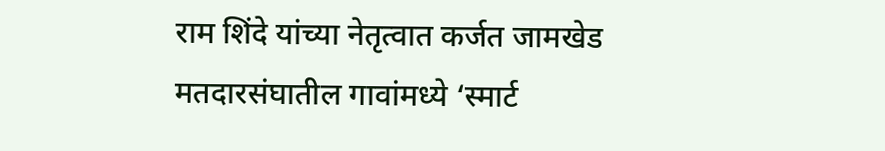राम शिंदे यांच्या नेतृत्वात कर्जत जामखेड मतदारसंघातील गावांमध्ये ‘स्मार्ट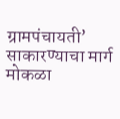ग्रामपंचायती’ साकारण्याचा मार्ग मोकळा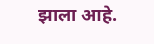झाला आहे.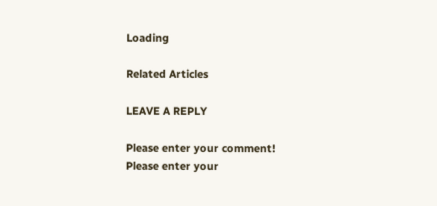Loading

Related Articles

LEAVE A REPLY

Please enter your comment!
Please enter your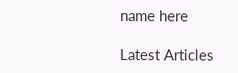name here

Latest Articles